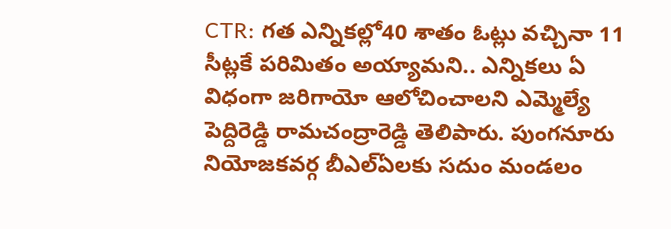CTR: గత ఎన్నికల్లో40 శాతం ఓట్లు వచ్చినా 11 సీట్లకే పరిమితం అయ్యామని.. ఎన్నికలు ఏ విధంగా జరిగాయో ఆలోచించాలని ఎమ్మెల్యే పెద్దిరెడ్డి రామచంద్రారెడ్డి తెలిపారు. పుంగనూరు నియోజకవర్గ బీఎల్ఏలకు సదుం మండలం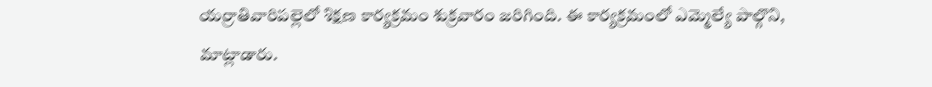యర్రాతివారిపల్లెలో శిక్షణ కార్యక్రమం శుక్రవారం జరిగింది. ఈ కార్యక్రమంలో ఎమ్మెల్యే పాల్గొని, మాట్లాడారు.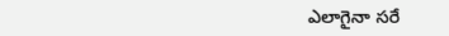ఎలాగైనా సరే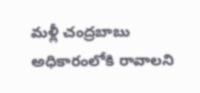మళ్లీ చంద్రబాబు అధికారంలోకి రావాలని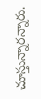చూస్తున్నారన్నారు.